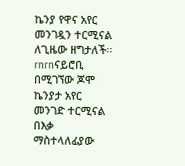ኬንያ የዋና አየር መንገዷን ተርሚናል ለጊዜው ዘግታለች፡፡rnrnናይሮቢ በሚገኘው ጆሞ ኬንያታ አየር መንገድ ተርሚናል በእቃ ማስተላለፊያው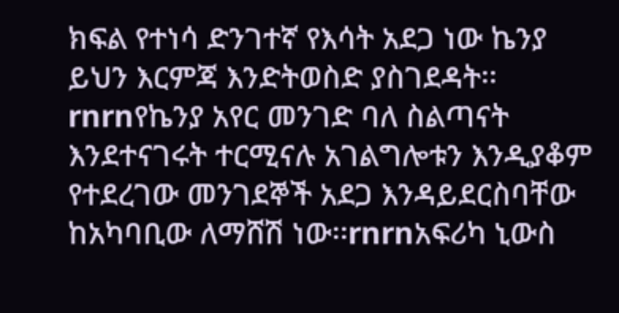ክፍል የተነሳ ድንገተኛ የእሳት አደጋ ነው ኬንያ ይህን እርምጃ እንድትወስድ ያስገደዳት፡፡rnrnየኬንያ አየር መንገድ ባለ ስልጣናት እንደተናገሩት ተርሚናሉ አገልግሎቱን እንዲያቆም የተደረገው መንገደኞች አደጋ እንዳይደርስባቸው ከአካባቢው ለማሸሽ ነው፡፡rnrnአፍሪካ ኒውስ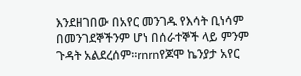እንደዘገበው በአየር መንገዱ የእሳት ቢነሳም በመንገደኞችንም ሆነ በሰራተኞች ላይ ምንም ጉዳት አልደረሰም፡፡rnrnየጆሞ ኬንያታ አየር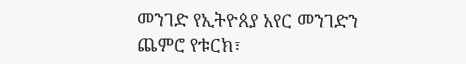መንገድ የኢትዮጰያ አየር መንገድን ጨምሮ የቱርክ፣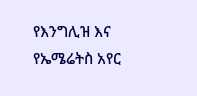የእንግሊዝ እና የኤሜሬትስ አየር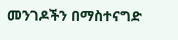መንገዶችን በማስተናግድ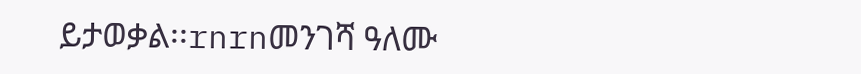ይታወቃል፡፡rnrnመንገሻ ዓለሙ